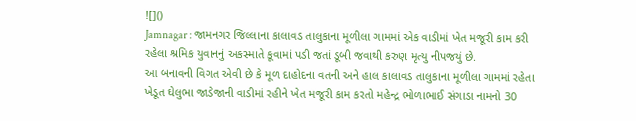![]()
Jamnagar : જામનગર જિલ્લાના કાલાવડ તાલુકાના મૂળીલા ગામમાં એક વાડીમાં ખેત મજૂરી કામ કરી રહેલા શ્રમિક યુવાનનું અકસ્માતે કૂવામાં પડી જતાં ડૂબી જવાથી કરુણ મૃત્યુ નીપજયું છે.
આ બનાવની વિગત એવી છે કે મૂળ દાહોદના વતની અને હાલ કાલાવડ તાલુકાના મૂળીલા ગામમાં રહેતા ખેડૂત ઘેલુભા જાડેજાની વાડીમાં રહીને ખેત મજૂરી કામ કરતો મહેન્દ્ર ભોળાભાઈ સંગાડા નામનો 30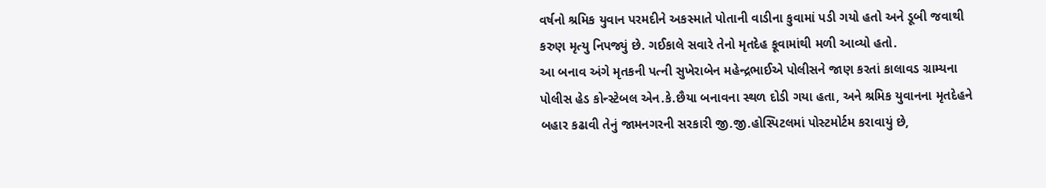વર્ષનો શ્રમિક યુવાન પરમદીને અકસ્માતે પોતાની વાડીના કુવામાં પડી ગયો હતો અને ડૂબી જવાથી કરુણ મૃત્યુ નિપજ્યું છે. ગઈકાલે સવારે તેનો મૃતદેહ કૂવામાંથી મળી આવ્યો હતો.
આ બનાવ અંગે મૃતકની પત્ની સુખેરાબેન મહેન્દ્રભાઈએ પોલીસને જાણ કરતાં કાલાવડ ગ્રામ્યના પોલીસ હેડ કોન્સ્ટેબલ એન.કે.છૈયા બનાવના સ્થળ દોડી ગયા હતા, અને શ્રમિક યુવાનના મૃતદેહને બહાર કઢાવી તેનું જામનગરની સરકારી જી.જી.હોસ્પિટલમાં પોસ્ટમોર્ટમ કરાવાયું છે,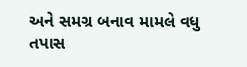અને સમગ્ર બનાવ મામલે વધુ તપાસ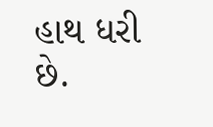હાથ ધરી છે.